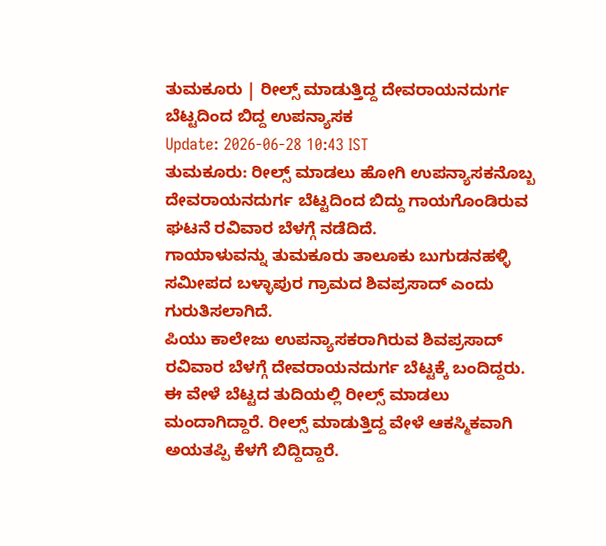ತುಮಕೂರು | ರೀಲ್ಸ್ ಮಾಡುತ್ತಿದ್ದ ದೇವರಾಯನದುರ್ಗ ಬೆಟ್ಟದಿಂದ ಬಿದ್ದ ಉಪನ್ಯಾಸಕ
Update: 2026-06-28 10:43 IST
ತುಮಕೂರು: ರೀಲ್ಸ್ ಮಾಡಲು ಹೋಗಿ ಉಪನ್ಯಾಸಕನೊಬ್ಬ ದೇವರಾಯನದುರ್ಗ ಬೆಟ್ಟದಿಂದ ಬಿದ್ದು ಗಾಯಗೊಂಡಿರುವ ಘಟನೆ ರವಿವಾರ ಬೆಳಗ್ಗೆ ನಡೆದಿದೆ.
ಗಾಯಾಳುವನ್ನು ತುಮಕೂರು ತಾಲೂಕು ಬುಗುಡನಹಳ್ಳಿ ಸಮೀಪದ ಬಳ್ಳಾಪುರ ಗ್ರಾಮದ ಶಿವಪ್ರಸಾದ್ ಎಂದು ಗುರುತಿಸಲಾಗಿದೆ.
ಪಿಯು ಕಾಲೇಜು ಉಪನ್ಯಾಸಕರಾಗಿರುವ ಶಿವಪ್ರಸಾದ್ ರವಿವಾರ ಬೆಳಗ್ಗೆ ದೇವರಾಯನದುರ್ಗ ಬೆಟ್ಟಕ್ಕೆ ಬಂದಿದ್ದರು. ಈ ವೇಳೆ ಬೆಟ್ಟದ ತುದಿಯಲ್ಲಿ ರೀಲ್ಸ್ ಮಾಡಲು ಮಂದಾಗಿದ್ದಾರೆ. ರೀಲ್ಸ್ ಮಾಡುತ್ತಿದ್ದ ವೇಳೆ ಆಕಸ್ಮಿಕವಾಗಿ ಅಯತಪ್ಪಿ ಕೆಳಗೆ ಬಿದ್ದಿದ್ದಾರೆ.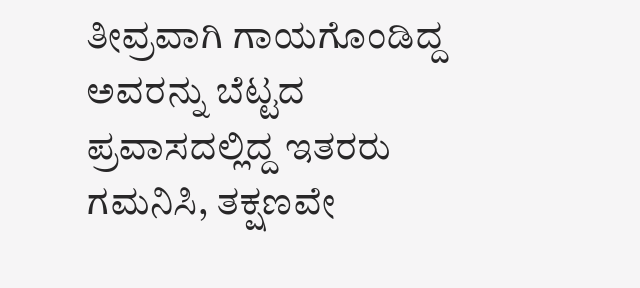ತೀವ್ರವಾಗಿ ಗಾಯಗೊಂಡಿದ್ದ ಅವರನ್ನು ಬೆಟ್ಟದ ಪ್ರವಾಸದಲ್ಲಿದ್ದ ಇತರರು ಗಮನಿಸಿ, ತಕ್ಷಣವೇ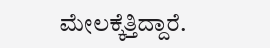ಮೇಲಕ್ಕೆತ್ತಿದ್ದಾರೆ.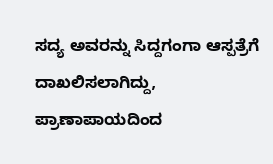ಸದ್ಯ ಅವರನ್ನು ಸಿದ್ದಗಂಗಾ ಆಸ್ಪತ್ರೆಗೆ ದಾಖಲಿಸಲಾಗಿದ್ದು, ಪ್ರಾಣಾಪಾಯದಿಂದ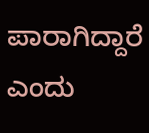ಪಾರಾಗಿದ್ದಾರೆ ಎಂದು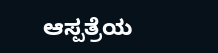ಆಸ್ಪತ್ರೆಯ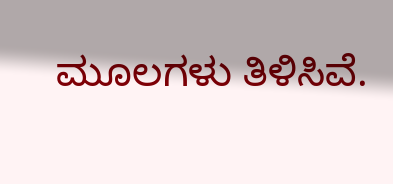ಮೂಲಗಳು ತಿಳಿಸಿವೆ.